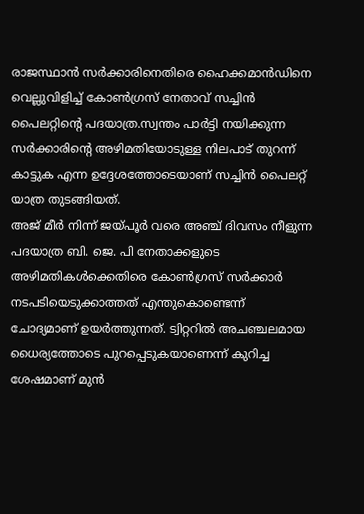രാജസ്ഥാൻ സർക്കാരിനെതിരെ ഹൈക്കമാൻഡിനെ വെല്ലുവിളിച്ച് കോൺഗ്രസ് നേതാവ് സച്ചിൻ പൈലറ്റിൻ്റെ പദയാത്ര.സ്വന്തം പാർട്ടി നയിക്കുന്ന സർക്കാരിൻ്റെ അഴിമതിയോടുള്ള നിലപാട് തുറന്ന് കാട്ടുക എന്ന ഉദ്ദേശത്തോടെയാണ് സച്ചിൻ പൈലറ്റ് യാത്ര തുടങ്ങിയത്.
അജ് മീർ നിന്ന് ജയ്പൂർ വരെ അഞ്ച് ദിവസം നീളുന്ന പദയാത്ര ബി. ജെ. പി നേതാക്കളുടെ അഴിമതികൾക്കെതിരെ കോൺഗ്രസ് സർക്കാർ നടപടിയെടുക്കാത്തത് എന്തുകൊണ്ടെന്ന് ചോദ്യമാണ് ഉയർത്തുന്നത്. ട്വിറ്ററിൽ അചഞ്ചലമായ ധൈര്യത്തോടെ പുറപ്പെടുകയാണെന്ന് കുറിച്ച ശേഷമാണ് മുൻ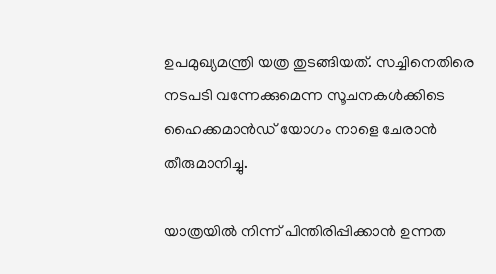ഉപമുഖ്യമന്ത്രി യത്ര തുടങ്ങിയത്. സച്ചിനെതിരെ നടപടി വന്നേക്കുമെന്ന സൂചനകൾക്കിടെ ഹൈക്കമാൻഡ് യോഗം നാളെ ചേരാൻ തീരുമാനിച്ചു.

യാത്രയിൽ നിന്ന് പിന്തിരിപ്പിക്കാൻ ഉന്നത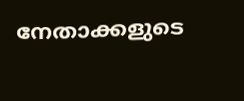നേതാക്കളുടെ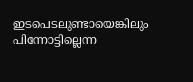ഇടപെടലുണ്ടായെങ്കിലും പിന്നോട്ടില്ലെന്ന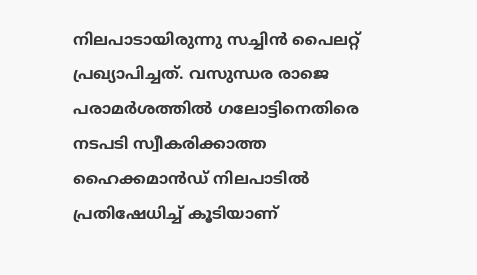നിലപാടായിരുന്നു സച്ചിൻ പൈലറ്റ് പ്രഖ്യാപിച്ചത്. വസുന്ധര രാജെ പരാമർശത്തിൽ ഗലോട്ടിനെതിരെ നടപടി സ്വീകരിക്കാത്ത ഹൈക്കമാൻഡ് നിലപാടിൽ പ്രതിഷേധിച്ച് കൂടിയാണ്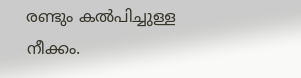രണ്ടും കൽപിച്ചുള്ള നീക്കം.